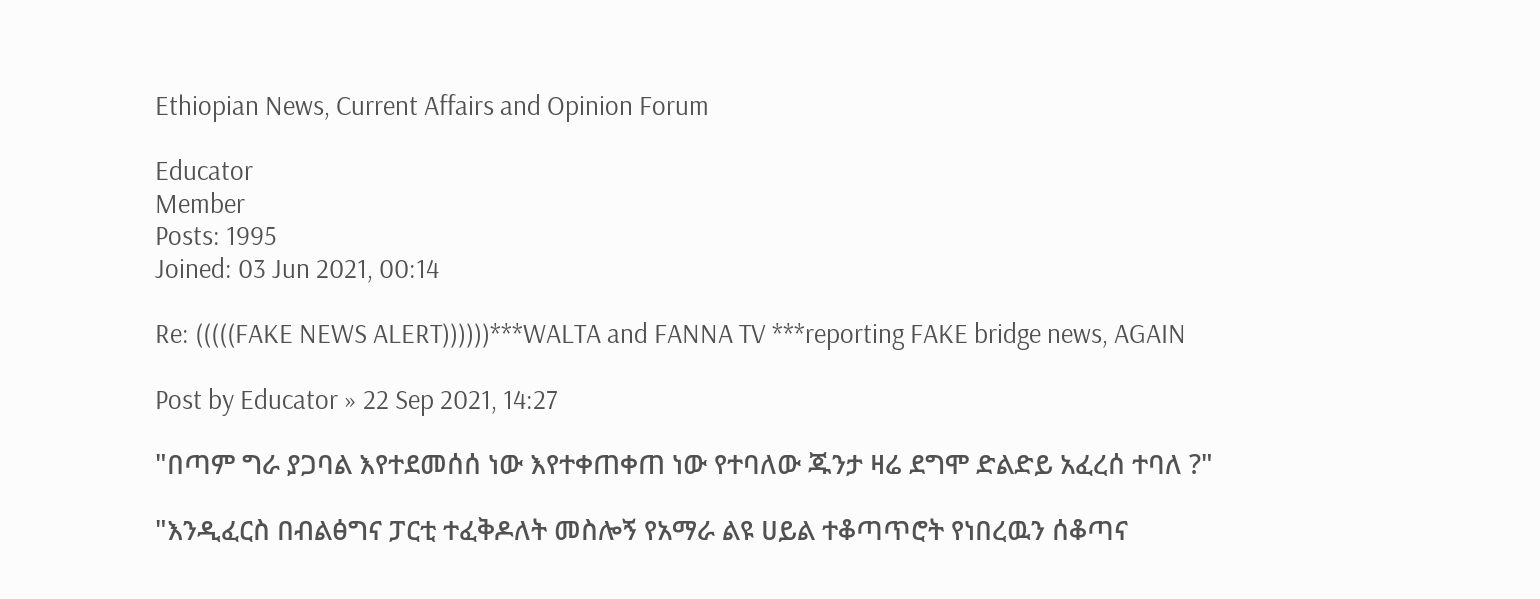Ethiopian News, Current Affairs and Opinion Forum

Educator
Member
Posts: 1995
Joined: 03 Jun 2021, 00:14

Re: (((((FAKE NEWS ALERT))))))***WALTA and FANNA TV ***reporting FAKE bridge news, AGAIN

Post by Educator » 22 Sep 2021, 14:27

"በጣም ግራ ያጋባል እየተደመሰሰ ነው እየተቀጠቀጠ ነው የተባለው ጁንታ ዛሬ ደግሞ ድልድይ አፈረሰ ተባለ ?"

"እንዲፈርስ በብልፅግና ፓርቲ ተፈቅዶለት መስሎኝ የአማራ ልዩ ሀይል ተቆጣጥሮት የነበረዉን ሰቆጣና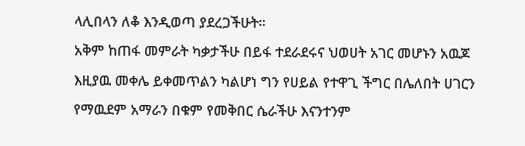ላሊበላን ለቆ እንዲወጣ ያደረጋችሁት።
አቅም ከጠፋ መምራት ካቃታችሁ በይፋ ተደራደሩና ህወሀት አገር መሆኑን አዉጆ እዚያዉ መቀሌ ይቀመጥልን ካልሆነ ግን የሀይል የተዋጊ ችግር በሌለበት ሀገርን የማዉደም አማራን በቁም የመቅበር ሴራችሁ እናንተንም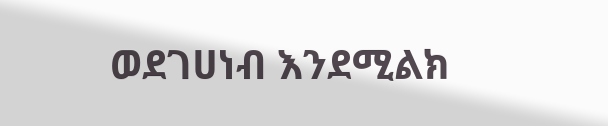ወደገሀነብ እንደሚልክ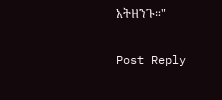አትዘንጉ።"

Post Reply